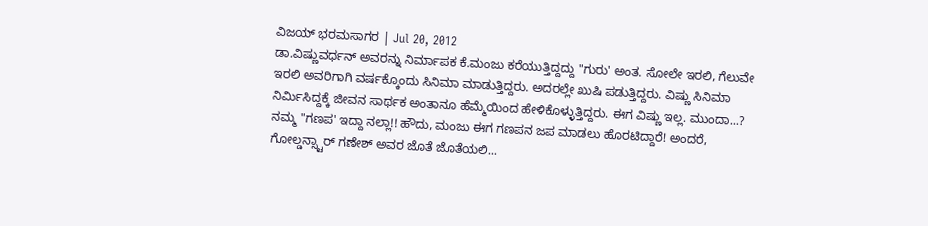ವಿಜಯ್ ಭರಮಸಾಗರ | Jul 20, 2012
ಡಾ.ವಿಷ್ಣುವರ್ಧನ್ ಅವರನ್ನು ನಿರ್ಮಾಪಕ ಕೆ.ಮಂಜು ಕರೆಯುತ್ತಿದ್ದದ್ದು "ಗುರು' ಅಂತ. ಸೋಲೇ ಇರಲಿ, ಗೆಲುವೇ ಇರಲಿ ಅವರಿಗಾಗಿ ವರ್ಷಕ್ಕೊಂದು ಸಿನಿಮಾ ಮಾಡುತ್ತಿದ್ದರು. ಅದರಲ್ಲೇ ಖುಷಿ ಪಡುತ್ತಿದ್ದರು. ವಿಷ್ಣು ಸಿನಿಮಾ ನಿರ್ಮಿಸಿದ್ದಕ್ಕೆ ಜೀವನ ಸಾರ್ಥಕ ಅಂತಾನೂ ಹೆಮ್ಮೆಯಿಂದ ಹೇಳಿಕೊಳ್ಳುತ್ತಿದ್ದರು. ಈಗ ವಿಷ್ಣು ಇಲ್ಲ. ಮುಂದಾ...? ನಮ್ಮ "ಗಣಪ' ಇದ್ದಾ ನಲ್ಲಾ!! ಹೌದು, ಮಂಜು ಈಗ ಗಣಪನ ಜಪ ಮಾಡಲು ಹೊರಟಿದ್ದಾರೆ! ಅಂದರೆ, ಗೋಲ್ಡನ್ಸ್ಟಾರ್ ಗಣೇಶ್ ಅವರ ಜೊತೆ ಜೊತೆಯಲಿ...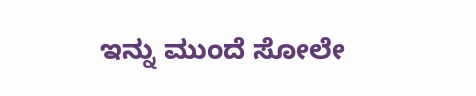ಇನ್ನು ಮುಂದೆ ಸೋಲೇ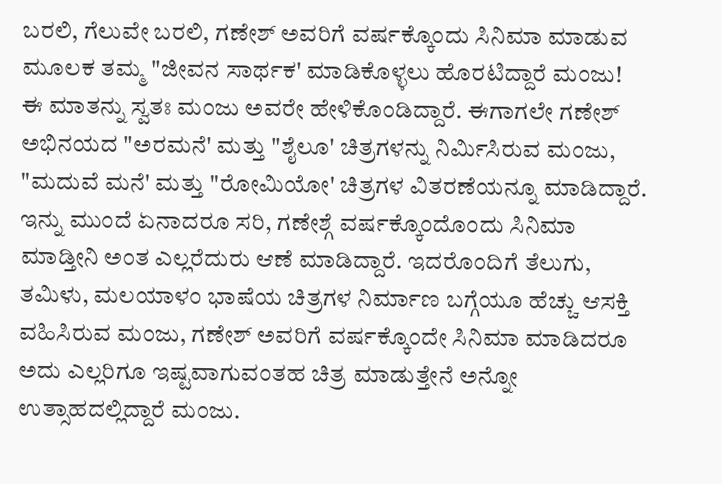ಬರಲಿ, ಗೆಲುವೇ ಬರಲಿ, ಗಣೇಶ್ ಅವರಿಗೆ ವರ್ಷಕ್ಕೊಂದು ಸಿನಿಮಾ ಮಾಡುವ ಮೂಲಕ ತಮ್ಮ "ಜೀವನ ಸಾರ್ಥಕ' ಮಾಡಿಕೊಳ್ಳಲು ಹೊರಟಿದ್ದಾರೆ ಮಂಜು!
ಈ ಮಾತನ್ನು ಸ್ವತಃ ಮಂಜು ಅವರೇ ಹೇಳಿಕೊಂಡಿದ್ದಾರೆ. ಈಗಾಗಲೇ ಗಣೇಶ್ ಅಭಿನಯದ "ಅರಮನೆ' ಮತ್ತು "ಶೈಲೂ' ಚಿತ್ರಗಳನ್ನು ನಿರ್ಮಿಸಿರುವ ಮಂಜು, "ಮದುವೆ ಮನೆ' ಮತ್ತು "ರೋಮಿಯೋ' ಚಿತ್ರಗಳ ವಿತರಣೆಯನ್ನೂ ಮಾಡಿದ್ದಾರೆ. ಇನ್ನು ಮುಂದೆ ಏನಾದರೂ ಸರಿ, ಗಣೇಶ್ಗೆ ವರ್ಷಕ್ಕೊಂದೊಂದು ಸಿನಿಮಾ ಮಾಡ್ತೀನಿ ಅಂತ ಎಲ್ಲರೆದುರು ಆಣೆ ಮಾಡಿದ್ದಾರೆ. ಇದರೊಂದಿಗೆ ತೆಲುಗು, ತಮಿಳು, ಮಲಯಾಳಂ ಭಾಷೆಯ ಚಿತ್ರಗಳ ನಿರ್ಮಾಣ ಬಗ್ಗೆಯೂ ಹೆಚ್ಚು ಆಸಕ್ತಿ ವಹಿಸಿರುವ ಮಂಜು, ಗಣೇಶ್ ಅವರಿಗೆ ವರ್ಷಕ್ಕೊಂದೇ ಸಿನಿಮಾ ಮಾಡಿದರೂ ಅದು ಎಲ್ಲರಿಗೂ ಇಷ್ಟವಾಗುವಂತಹ ಚಿತ್ರ ಮಾಡುತ್ತೇನೆ ಅನ್ನೋ ಉತ್ಸಾಹದಲ್ಲಿದ್ದಾರೆ ಮಂಜು.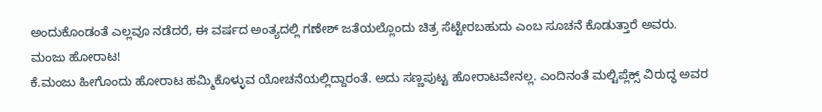ಅಂದುಕೊಂಡಂತೆ ಎಲ್ಲವೂ ನಡೆದರೆ, ಈ ವರ್ಷದ ಅಂತ್ಯದಲ್ಲಿ ಗಣೇಶ್ ಜತೆಯಲ್ಲೊಂದು ಚಿತ್ರ ಸೆಟ್ಟೇರಬಹುದು ಎಂಬ ಸೂಚನೆ ಕೊಡುತ್ತಾರೆ ಅವರು.
ಮಂಜು ಹೋರಾಟ!
ಕೆ.ಮಂಜು ಹೀಗೊಂದು ಹೋರಾಟ ಹಮ್ಮಿಕೊಳ್ಳುವ ಯೋಚನೆಯಲ್ಲಿದ್ದಾರಂತೆ. ಅದು ಸಣ್ಣಪುಟ್ಟ ಹೋರಾಟವೇನಲ್ಲ. ಎಂದಿನಂತೆ ಮಲ್ಟಿಪ್ಲೆಕ್ಸ್ ವಿರುದ್ಧ ಅವರ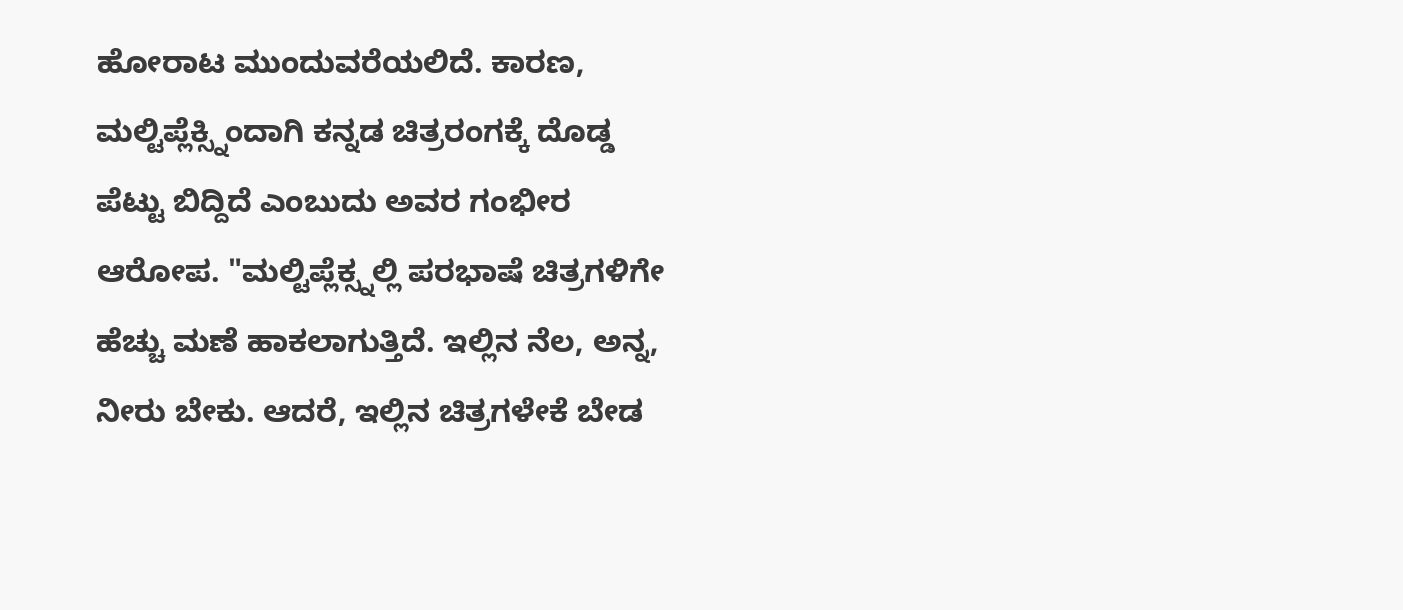ಹೋರಾಟ ಮುಂದುವರೆಯಲಿದೆ. ಕಾರಣ, ಮಲ್ಟಿಪ್ಲೆಕ್ಸ್ನಿಂದಾಗಿ ಕನ್ನಡ ಚಿತ್ರರಂಗಕ್ಕೆ ದೊಡ್ಡ ಪೆಟ್ಟು ಬಿದ್ದಿದೆ ಎಂಬುದು ಅವರ ಗಂಭೀರ ಆರೋಪ. "ಮಲ್ಟಿಪ್ಲೆಕ್ಸ್ನಲ್ಲಿ ಪರಭಾಷೆ ಚಿತ್ರಗಳಿಗೇ ಹೆಚ್ಚು ಮಣೆ ಹಾಕಲಾಗುತ್ತಿದೆ. ಇಲ್ಲಿನ ನೆಲ, ಅನ್ನ, ನೀರು ಬೇಕು. ಆದರೆ, ಇಲ್ಲಿನ ಚಿತ್ರಗಳೇಕೆ ಬೇಡ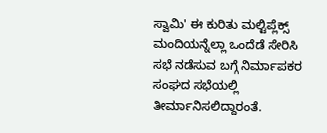ಸ್ವಾಮಿ' ಈ ಕುರಿತು ಮಲ್ಟಿಪ್ಲೆಕ್ಸ್ ಮಂದಿಯನ್ನೆಲ್ಲಾ ಒಂದೆಡೆ ಸೇರಿಸಿ ಸಭೆ ನಡೆಸುವ ಬಗ್ಗೆ ನಿರ್ಮಾಪಕರ ಸಂಘದ ಸಭೆಯಲ್ಲಿ ತೀರ್ಮಾನಿಸಲಿದ್ದಾರಂತೆ.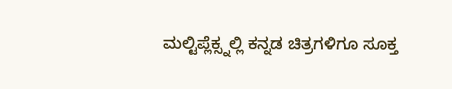ಮಲ್ಟಿಪ್ಲೆಕ್ಸ್ನಲ್ಲಿ ಕನ್ನಡ ಚಿತ್ರಗಳಿಗೂ ಸೂಕ್ತ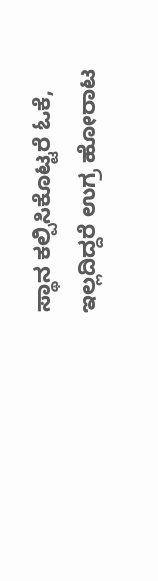ಸ್ಥಾನ ಕಲ್ಪಿಸಿಕೊಟ್ಟರೆ ಓಕೆ, ಇಲ್ಲದಿದ್ದರೆ ಉಗ್ರ ಹೋರಾಟ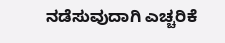ನಡೆಸುವುದಾಗಿ ಎಚ್ಚರಿಕೆ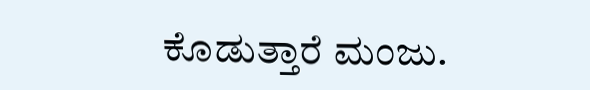ಕೊಡುತ್ತಾರೆ ಮಂಜು.